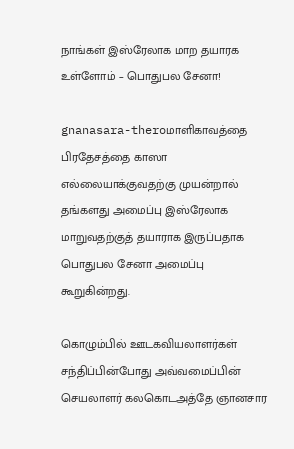நாங்கள் இஸ்ரேலாக மாற தயாரக உள்ளோம் – பொதுபல சேனா!

gnanasara-theroமாளிகாவத்தை பிரதேசத்தை காஸா எல்லையாக்குவதற்கு முயன்றால் தங்களது அமைப்பு இஸ்ரேலாக மாறுவதற்குத் தயாராக இருப்பதாக பொதுபல சேனா அமைப்பு கூறுகின்றது.

கொழும்பில் ஊடகவியலாளர்கள் சந்திப்பின்போது அவ்வமைப்பின் செயலாளர் கலகொடஅத்தே ஞானசார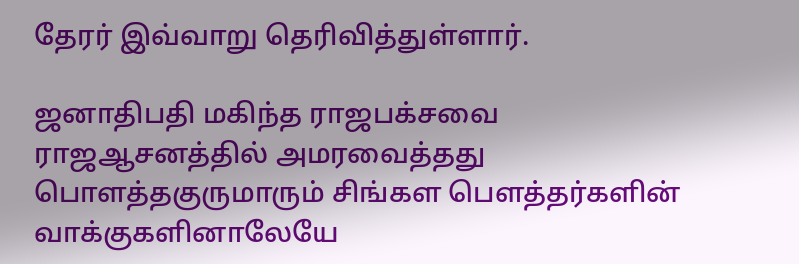தேரர் இவ்வாறு தெரிவித்துள்ளார்.

ஜனாதிபதி மகிந்த ராஜபக்சவை ராஜஆசனத்தில் அமரவைத்தது பொளத்தகுருமாரும் சிங்கள பௌத்தர்களின் வாக்குகளினாலேயே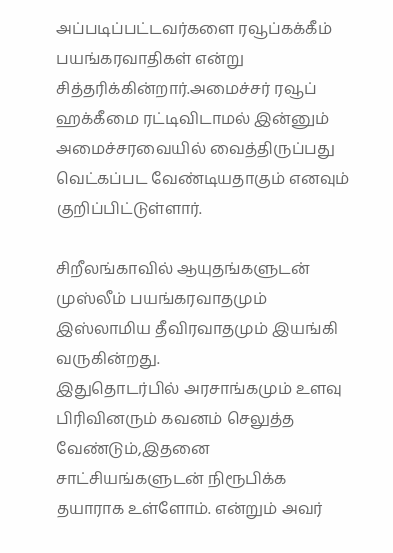அப்படிப்பட்டவர்களை ரவூப்கக்கீம் பயங்கரவாதிகள் என்று சித்தரிக்கின்றார்.அமைச்சர் ரவூப் ஹக்கீமை ரட்டிவிடாமல் இன்னும் அமைச்சரவையில் வைத்திருப்பது வெட்கப்பட வேண்டியதாகும் எனவும் குறிப்பிட்டுள்ளார்.

சிறீலங்காவில் ஆயுதங்களுடன் முஸ்லீம் பயங்கரவாதமும் இஸ்லாமிய தீவிரவாதமும் இயங்கி வருகின்றது.
இதுதொடர்பில் அரசாங்கமும் உளவு பிரிவினரும் கவனம் செலுத்த வேண்டும்,இதனை சாட்சியங்களுடன் நிரூபிக்க தயாராக உள்ளோம். என்றும் அவர்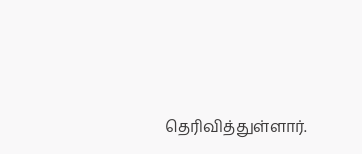தெரிவித்துள்ளார்.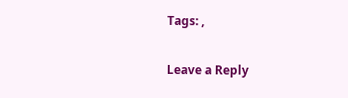Tags: ,

Leave a Reply